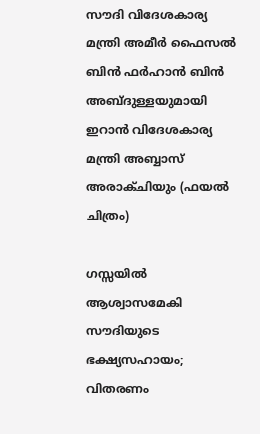സൗദി വിദേശകാര്യ മന്ത്രി അമീർ ഫൈസൽ ബിൻ ഫർഹാൻ ബിൻ അബ്ദുള്ളയുമായി ഇറാൻ വിദേശകാര്യ മന്ത്രി അബ്ബാസ് അരാക്ചിയും (ഫയൽ ചിത്രം)

ഗസ്സയിൽ ആശ്വാസമേകി സൗദിയുടെ ഭക്ഷ്യസഹായം; വിതരണം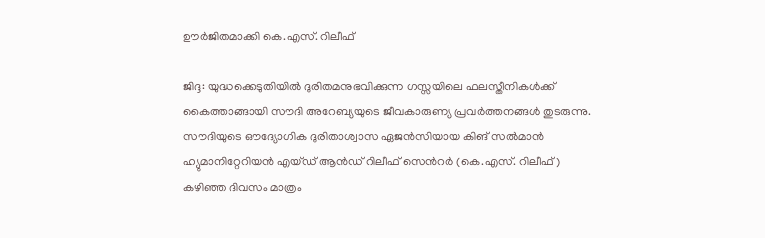ഊർജിതമാക്കി കെ.എസ്. റിലീഫ്

ജിദ്ദ: യുദ്ധക്കെടുതിയിൽ ദുരിതമനുഭവിക്കുന്ന ഗസ്സയിലെ ഫലസ്തീനികൾക്ക് കൈത്താങ്ങായി സൗദി അറേബ്യയുടെ ജീവകാരുണ്യ പ്രവർത്തനങ്ങൾ തുടരുന്നു. സൗദിയുടെ ഔദ്യോഗിക ദുരിതാശ്വാസ ഏജൻസിയായ കിങ് സൽമാൻ ഹ്യുമാനിറ്റേറിയൻ എയ്ഡ് ആൻഡ് റിലീഫ് സെൻറർ (കെ.എസ്. റിലീഫ്) കഴിഞ്ഞ ദിവസം മാത്രം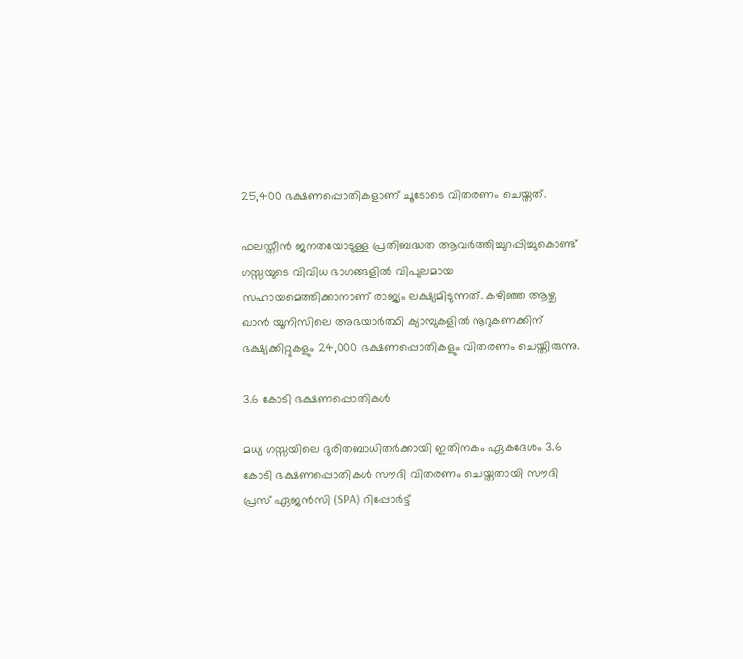25,400 ഭക്ഷണപ്പൊതികളാണ് ചൂടോടെ വിതരണം ചെയ്തത്.

ഫലസ്തീൻ ജനതയോടുള്ള പ്രതിബദ്ധത ആവർത്തിച്ചുറപ്പിച്ചുകൊണ്ട് ഗസ്സയുടെ വിവിധ ഭാഗങ്ങളിൽ വിപുലമായ സഹായമെത്തിക്കാനാണ് രാജ്യം ലക്ഷ്യമിടുന്നത്. കഴിഞ്ഞ ആഴ്ച ഖാൻ യൂനിസിലെ അഭയാർത്ഥി ക്യാമ്പുകളിൽ നൂറുകണക്കിന് ഭക്ഷ്യക്കിറ്റുകളും 24,000 ഭക്ഷണപ്പൊതികളും വിതരണം ചെയ്തിരുന്നു.

3.6 കോടി ഭക്ഷണപ്പൊതികൾ

മധ്യ ഗസ്സയിലെ ദുരിതബാധിതർക്കായി ഇതിനകം ഏകദേശം 3.6 കോടി ഭക്ഷണപ്പൊതികൾ സൗദി വിതരണം ചെയ്തതായി സൗദി പ്രസ് ഏജൻസി (SPA) റിപ്പോർട്ട്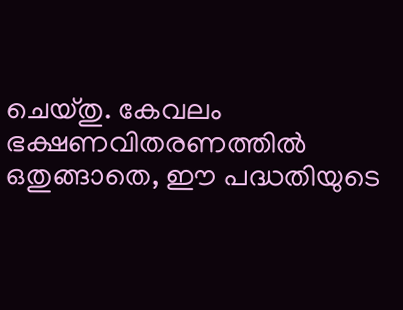ചെയ്തു. കേവലം ഭക്ഷണവിതരണത്തിൽ ഒതുങ്ങാതെ, ഈ പദ്ധതിയുടെ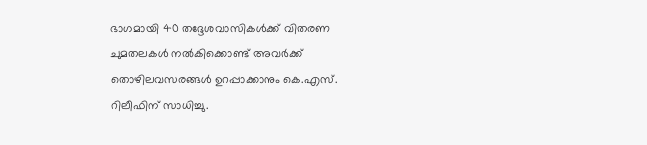ഭാഗമായി 40 തദ്ദേശവാസികൾക്ക് വിതരണ ചുമതലകൾ നൽകിക്കൊണ്ട് അവർക്ക് തൊഴിലവസരങ്ങൾ ഉറപ്പാക്കാനും കെ.എസ്. റിലീഫിന് സാധിച്ചു.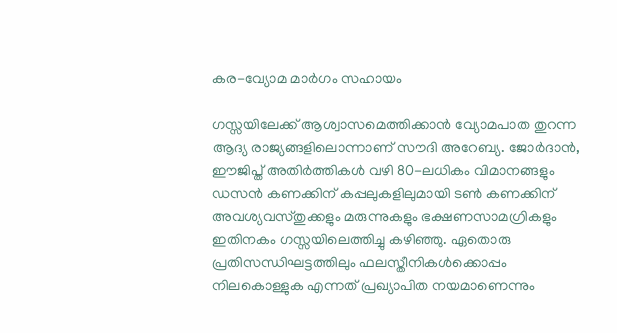കര-വ്യോമ മാർഗം സഹായം

ഗസ്സയിലേക്ക് ആശ്വാസമെത്തിക്കാൻ വ്യോമപാത തുറന്ന ആദ്യ രാജ്യങ്ങളിലൊന്നാണ് സൗദി അറേബ്യ. ജോർദാൻ, ഈജിപ്ത് അതിർത്തികൾ വഴി 80-ലധികം വിമാനങ്ങളും ഡസൻ കണക്കിന് കപ്പലുകളിലുമായി ടൺ കണക്കിന് അവശ്യവസ്തുക്കളും മരുന്നുകളും ഭക്ഷണസാമഗ്രികളും ഇതിനകം ഗസ്സയിലെത്തിച്ചു കഴിഞ്ഞു. ഏതൊരു പ്രതിസന്ധിഘട്ടത്തിലും ഫലസ്തീനികൾക്കൊപ്പം നിലകൊള്ളുക എന്നത് പ്രഖ്യാപിത നയമാണെന്നും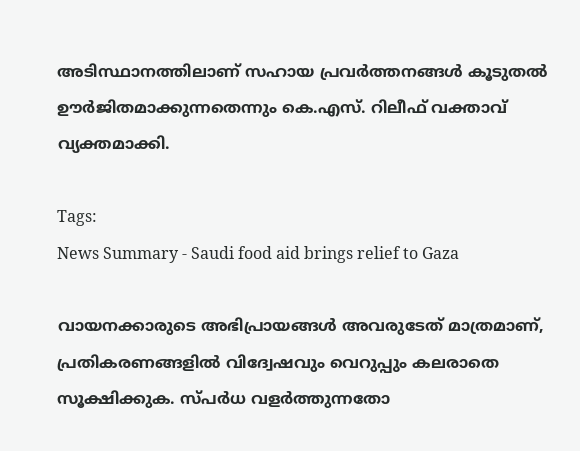അടിസ്ഥാനത്തിലാണ് സഹായ പ്രവർത്തനങ്ങൾ കൂടുതൽ ഊർജിതമാക്കുന്നതെന്നും കെ.എസ്. റിലീഫ് വക്താവ് വ്യക്തമാക്കി.

Tags:
News Summary - Saudi food aid brings relief to Gaza

വായനക്കാരുടെ അഭിപ്രായങ്ങള്‍ അവരുടേത് മാത്രമാണ്, പ്രതികരണങ്ങളിൽ വിദ്വേഷവും വെറുപ്പും കലരാതെ സൂക്ഷിക്കുക. സ്പർധ വളർത്തുന്നതോ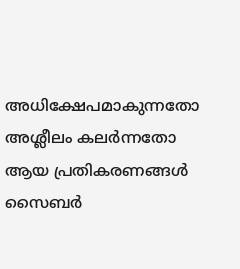അധിക്ഷേപമാകുന്നതോ അശ്ലീലം കലർന്നതോ ആയ പ്രതികരണങ്ങൾ സൈബർ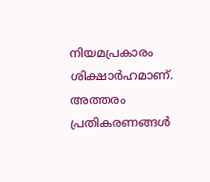നിയമപ്രകാരം ശിക്ഷാർഹമാണ്. അത്തരം പ്രതികരണങ്ങൾ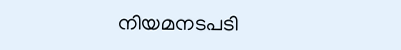നിയമനടപടി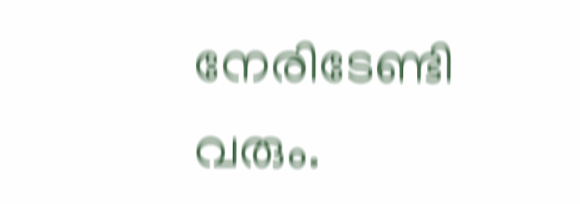നേരിടേണ്ടി വരും.